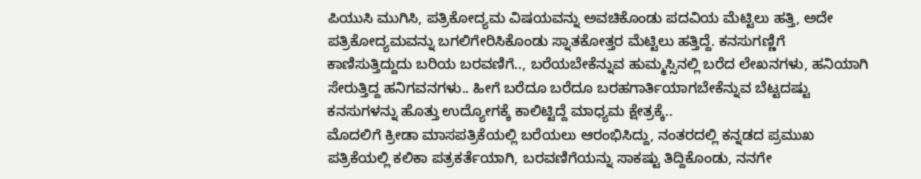ಪಿಯುಸಿ ಮುಗಿಸಿ, ಪತ್ರಿಕೋದ್ಯಮ ವಿಷಯವನ್ನು ಅವಚಿಕೊಂಡು ಪದವಿಯ ಮೆಟ್ಟಿಲು ಹತ್ತಿ, ಅದೇ ಪತ್ರಿಕೋದ್ಯಮವನ್ನು ಬಗಲಿಗೇರಿಸಿಕೊಂಡು ಸ್ನಾತಕೋತ್ತರ ಮೆಟ್ಟಿಲು ಹತ್ತಿದ್ದೆ. ಕನಸುಗಣ್ಣಿಗೆ ಕಾಣಿಸುತ್ತಿದ್ದುದು ಬರಿಯ ಬರವಣಿಗೆ.., ಬರೆಯಬೇಕೆನ್ನುವ ಹುಮ್ಮಸ್ಸಿನಲ್ಲಿ ಬರೆದ ಲೇಖನಗಳು, ಹನಿಯಾಗಿ ಸೇರುತ್ತಿದ್ದ ಹನಿಗವನಗಳು.. ಹೀಗೆ ಬರೆದೂ ಬರೆದೂ ಬರಹಗಾರ್ತಿಯಾಗಬೇಕೆನ್ನುವ ಬೆಟ್ಟದಷ್ಟು ಕನಸುಗಳನ್ನು ಹೊತ್ತು ಉದ್ಯೋಗಕ್ಕೆ ಕಾಲಿಟ್ಟಿದ್ದೆ ಮಾಧ್ಯಮ ಕ್ಷೇತ್ರಕ್ಕೆ..
ಮೊದಲಿಗೆ ಕ್ರೀಡಾ ಮಾಸಪತ್ರಿಕೆಯಲ್ಲಿ ಬರೆಯಲು ಆರಂಭಿಸಿದ್ದು, ನಂತರದಲ್ಲಿ ಕನ್ನಡದ ಪ್ರಮುಖ ಪತ್ರಿಕೆಯಲ್ಲಿ ಕಲಿಕಾ ಪತ್ರಕರ್ತೆಯಾಗಿ, ಬರವಣಿಗೆಯನ್ನು ಸಾಕಷ್ಟು ತಿದ್ದಿಕೊಂಡು, ನನಗೇ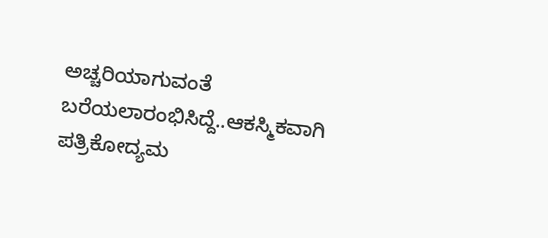ಅಚ್ಚರಿಯಾಗುವಂತೆ ಬರೆಯಲಾರಂಭಿಸಿದ್ದೆ..ಆಕಸ್ಮಿಕವಾಗಿ ಪತ್ರಿಕೋದ್ಯಮ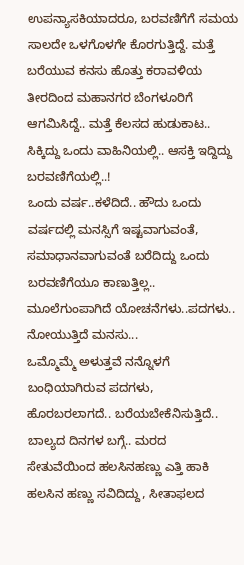ಉಪನ್ಯಾಸಕಿಯಾದರೂ, ಬರವಣಿಗೆಗೆ ಸಮಯ ಸಾಲದೇ ಒಳಗೊಳಗೇ ಕೊರಗುತ್ತಿದ್ದೆ. ಮತ್ತೆ ಬರೆಯುವ ಕನಸು ಹೊತ್ತು ಕರಾವಳಿಯ ತೀರದಿಂದ ಮಹಾನಗರ ಬೆಂಗಳೂರಿಗೆ ಆಗಮಿಸಿದ್ದೆ.. ಮತ್ತೆ ಕೆಲಸದ ಹುಡುಕಾಟ.. ಸಿಕ್ಕಿದ್ದು ಒಂದು ವಾಹಿನಿಯಲ್ಲಿ.. ಆಸಕ್ತಿ ಇದ್ದಿದ್ದು ಬರವಣಿಗೆಯಲ್ಲಿ..!
ಒಂದು ವರ್ಷ..ಕಳೆದಿದೆ.. ಹೌದು ಒಂದು ವರ್ಷದಲ್ಲಿ ಮನಸ್ಸಿಗೆ ಇಷ್ಟವಾಗುವಂತೆ, ಸಮಾಧಾನವಾಗುವಂತೆ ಬರೆದಿದ್ದು ಒಂದು ಬರವಣಿಗೆಯೂ ಕಾಣುತ್ತಿಲ್ಲ.. ಮೂಲೆಗುಂಪಾಗಿದೆ ಯೋಚನೆಗಳು..ಪದಗಳು.. ನೋಯುತ್ತಿದೆ ಮನಸು...
ಒಮ್ಮೊಮ್ಮೆ ಅಳುತ್ತವೆ ನನ್ನೊಳಗೆ ಬಂಧಿಯಾಗಿರುವ ಪದಗಳು, ಹೊರಬರಲಾಗದೆ.. ಬರೆಯಬೇಕೆನಿಸುತ್ತಿದೆ.. ಬಾಲ್ಯದ ದಿನಗಳ ಬಗ್ಗೆ.. ಮರದ ಸೇತುವೆಯಿಂದ ಹಲಸಿನಹಣ್ಣು ಎತ್ತಿ ಹಾಕಿ ಹಲಸಿನ ಹಣ್ಣು ಸವಿದಿದ್ದು, ಸೀತಾಫಲದ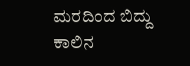ಮರದಿಂದ ಬಿದ್ದು ಕಾಲಿನ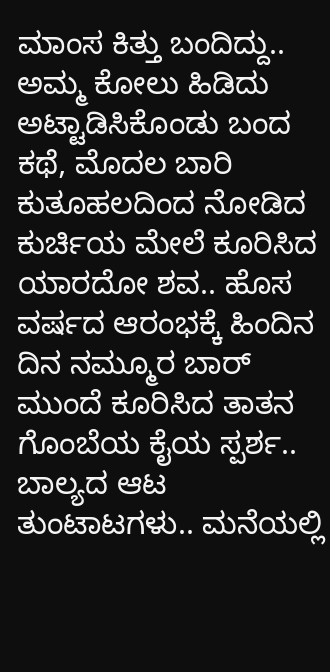ಮಾಂಸ ಕಿತ್ತು ಬಂದಿದ್ದು.. ಅಮ್ಮ ಕೋಲು ಹಿಡಿದು ಅಟ್ಟಾಡಿಸಿಕೊಂಡು ಬಂದ ಕಥೆ, ಮೊದಲ ಬಾರಿ ಕುತೂಹಲದಿಂದ ನೋಡಿದ ಕುರ್ಚಿಯ ಮೇಲೆ ಕೂರಿಸಿದ ಯಾರದೋ ಶವ.. ಹೊಸ ವರ್ಷದ ಆರಂಭಕ್ಕೆ ಹಿಂದಿನ ದಿನ ನಮ್ಮೂರ ಬಾರ್ ಮುಂದೆ ಕೂರಿಸಿದ ತಾತನ ಗೊಂಬೆಯ ಕೈಯ ಸ್ಪರ್ಶ.. ಬಾಲ್ಯದ ಆಟ ತುಂಟಾಟಗಳು.. ಮನೆಯಲ್ಲಿ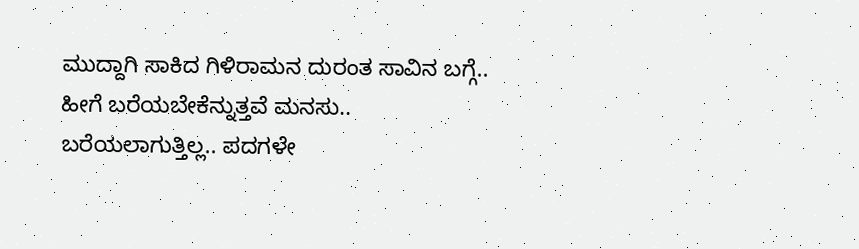ಮುದ್ದಾಗಿ ಸಾಕಿದ ಗಿಳಿರಾಮನ ದುರಂತ ಸಾವಿನ ಬಗ್ಗೆ.. ಹೀಗೆ ಬರೆಯಬೇಕೆನ್ನುತ್ತವೆ ಮನಸು.. ಬರೆಯಲಾಗುತ್ತಿಲ್ಲ.. ಪದಗಳೇ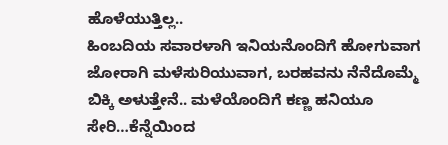ಹೊಳೆಯುತ್ತಿಲ್ಲ..
ಹಿಂಬದಿಯ ಸವಾರಳಾಗಿ ಇನಿಯನೊಂದಿಗೆ ಹೋಗುವಾಗ ಜೋರಾಗಿ ಮಳೆಸುರಿಯುವಾಗ, ಬರಹವನು ನೆನೆದೊಮ್ಮೆ ಬಿಕ್ಕಿ ಅಳುತ್ತೇನೆ.. ಮಳೆಯೊಂದಿಗೆ ಕಣ್ಣ ಹನಿಯೂ ಸೇರಿ…ಕೆನ್ನೆಯಿಂದ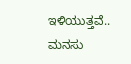ಇಳಿಯುತ್ತವೆ.. ಮನಸು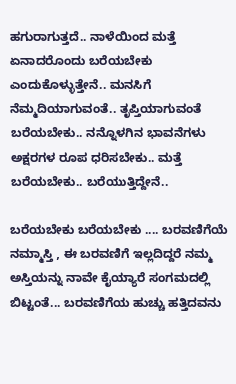ಹಗುರಾಗುತ್ತದೆ.. ನಾಳೆಯಿಂದ ಮತ್ತೆ ಏನಾದರೊಂದು ಬರೆಯಬೇಕು ಎಂದುಕೊಳ್ಳುತ್ತೇನೆ.. ಮನಸಿಗೆ ನೆಮ್ಮದಿಯಾಗುವಂತೆ.. ತೃಪ್ತಿಯಾಗುವಂತೆ ಬರೆಯಬೇಕು.. ನನ್ನೊಳಗಿನ ಭಾವನೆಗಳು ಅಕ್ಷರಗಳ ರೂಪ ಧರಿಸಬೇಕು.. ಮತ್ತೆ ಬರೆಯಬೇಕು.. ಬರೆಯುತ್ತಿದ್ದೇನೆ..

ಬರೆಯಬೇಕು ಬರೆಯಬೇಕು .... ಬರವಣಿಗೆಯೆ ನಮ್ಮಾಸ್ತಿ , ಈ ಬರವಣಿಗೆ ಇಲ್ಲದಿದ್ದರೆ ನಮ್ಮ ಅಸ್ತಿಯನ್ನು ನಾವೇ ಕೈಯ್ಯಾರೆ ಸಂಗಮದಲ್ಲಿ ಬಿಟ್ಟಂತೆ... ಬರವಣಿಗೆಯ ಹುಚ್ಚು ಹತ್ತಿದವನು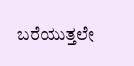ಬರೆಯುತ್ತಲೇ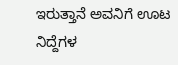ಇರುತ್ತಾನೆ ಅವನಿಗೆ ಊಟ ನಿದ್ದೆಗಳ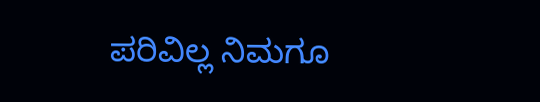ಪರಿವಿಲ್ಲ ನಿಮಗೂ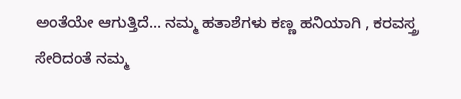ಅಂತೆಯೇ ಆಗುತ್ತಿದೆ... ನಮ್ಮ ಹತಾಶೆಗಳು ಕಣ್ಣ ಹನಿಯಾಗಿ , ಕರವಸ್ತ್ರ ಸೇರಿದಂತೆ ನಮ್ಮ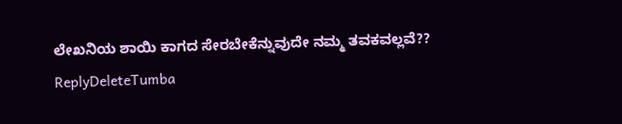ಲೇಖನಿಯ ಶಾಯಿ ಕಾಗದ ಸೇರಬೇಕೆನ್ನುವುದೇ ನಮ್ಮ ತವಕವಲ್ಲವೆ??
ReplyDeleteTumba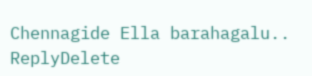Chennagide Ella barahagalu..
ReplyDelete